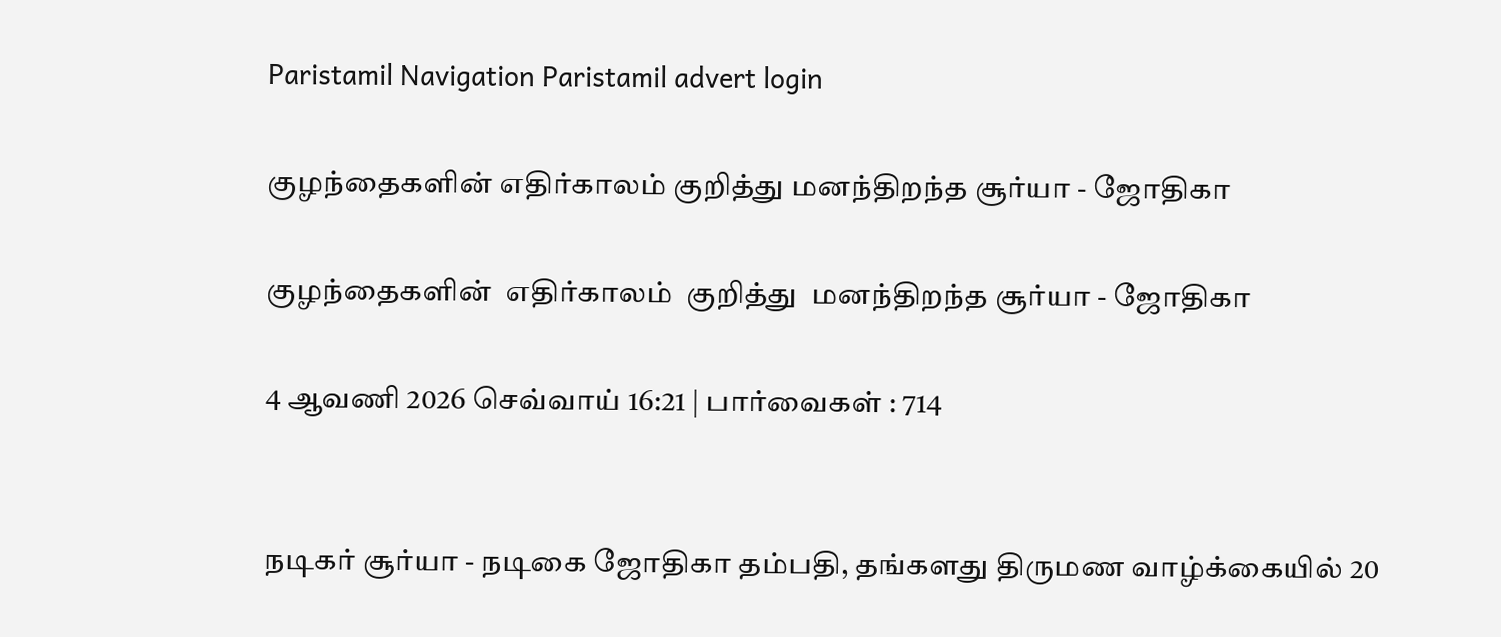Paristamil Navigation Paristamil advert login

குழந்தைகளின் எதிர்காலம் குறித்து மனந்திறந்த சூர்யா - ஜோதிகா

குழந்தைகளின்  எதிர்காலம்  குறித்து  மனந்திறந்த சூர்யா - ஜோதிகா

4 ஆவணி 2026 செவ்வாய் 16:21 | பார்வைகள் : 714


நடிகர் சூர்யா - நடிகை ஜோதிகா தம்பதி, தங்களது திருமண வாழ்க்கையில் 20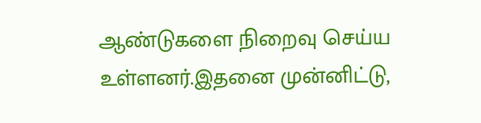ஆண்டுகளை நிறைவு செய்ய உள்ளனர்.இதனை முன்னிட்டு,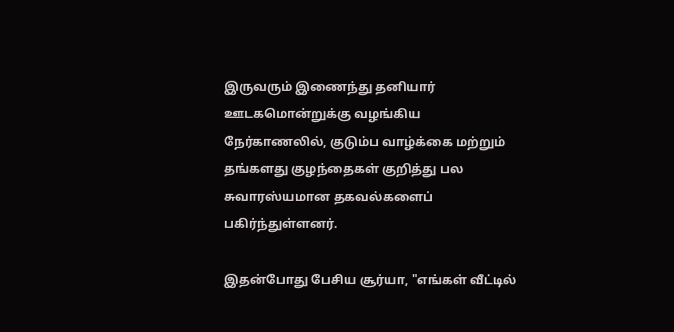இருவரும் இணைந்து தனியார் ஊடகமொன்றுக்கு வழங்கிய நேர்காணலில், குடும்ப வாழ்க்கை மற்றும் தங்களது குழந்தைகள் குறித்து பல சுவாரஸ்யமான தகவல்களைப் பகிர்ந்துள்ளனர்.

இதன்போது பேசிய சூர்யா, "எங்கள் வீட்டில்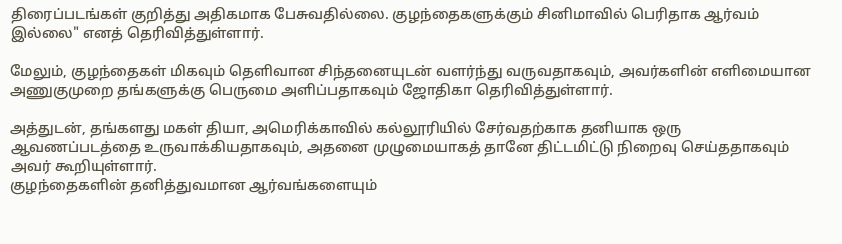திரைப்படங்கள் குறித்து அதிகமாக பேசுவதில்லை. குழந்தைகளுக்கும் சினிமாவில் பெரிதாக ஆர்வம் இல்லை" எனத் தெரிவித்துள்ளார்.

மேலும், குழந்தைகள் மிகவும் தெளிவான சிந்தனையுடன் வளர்ந்து வருவதாகவும், அவர்களின் எளிமையான அணுகுமுறை தங்களுக்கு பெருமை அளிப்பதாகவும் ஜோதிகா தெரிவித்துள்ளார்.

அத்துடன், தங்களது மகள் தியா, அமெரிக்காவில் கல்லூரியில் சேர்வதற்காக தனியாக ஒரு ஆவணப்படத்தை உருவாக்கியதாகவும், அதனை முழுமையாகத் தானே திட்டமிட்டு நிறைவு செய்ததாகவும் அவர் கூறியுள்ளார்.
குழந்தைகளின் தனித்துவமான ஆர்வங்களையும்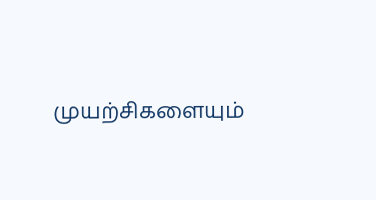முயற்சிகளையும்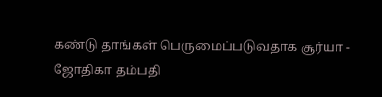கண்டு தாங்கள் பெருமைப்படுவதாக சூர்யா - ஜோதிகா தம்பதி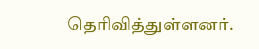தெரிவித்துள்ளனர்.